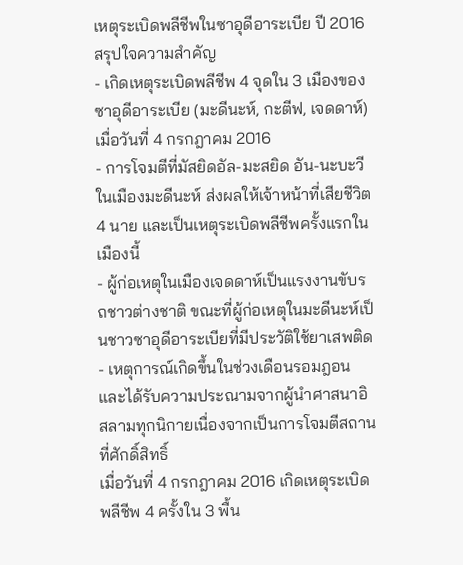เหตุระเบิดพลีชีพในซาอุดีอาระเบีย ปี 2016
สรุปใจความสำคัญ
- เกิดเหตุระเบิดพลีชีพ 4 จุดใน 3 เมืองของซาอุดีอาระเบีย (มะดีนะห์, กะตีฟ, เจดดาห์) เมื่อวันที่ 4 กรกฎาคม 2016
- การโจมตีที่มัสยิดอัล-มะสยิด อัน-นะบะวี ในเมืองมะดีนะห์ ส่งผลให้เจ้าหน้าที่เสียชีวิต 4 นาย และเป็นเหตุระเบิดพลีชีพครั้งแรกในเมืองนี้
- ผู้ก่อเหตุในเมืองเจดดาห์เป็นแรงงานขับรถชาวต่างชาติ ขณะที่ผู้ก่อเหตุในมะดีนะห์เป็นชาวซาอุดีอาระเบียที่มีประวัติใช้ยาเสพติด
- เหตุการณ์เกิดขึ้นในช่วงเดือนรอมฎอน และได้รับความประณามจากผู้นำศาสนาอิสลามทุกนิกายเนื่องจากเป็นการโจมตีสถานที่ศักดิ์สิทธิ์
เมื่อวันที่ 4 กรกฎาคม 2016 เกิดเหตุระเบิดพลีชีพ 4 ครั้งใน 3 พื้น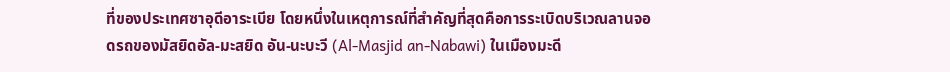ที่ของประเทศซาอุดีอาระเบีย โดยหนึ่งในเหตุการณ์ที่สำคัญที่สุดคือการระเบิดบริเวณลานจอดรถของมัสยิดอัล-มะสยิด อัน-นะบะวี (Al-Masjid an-Nabawi) ในเมืองมะดี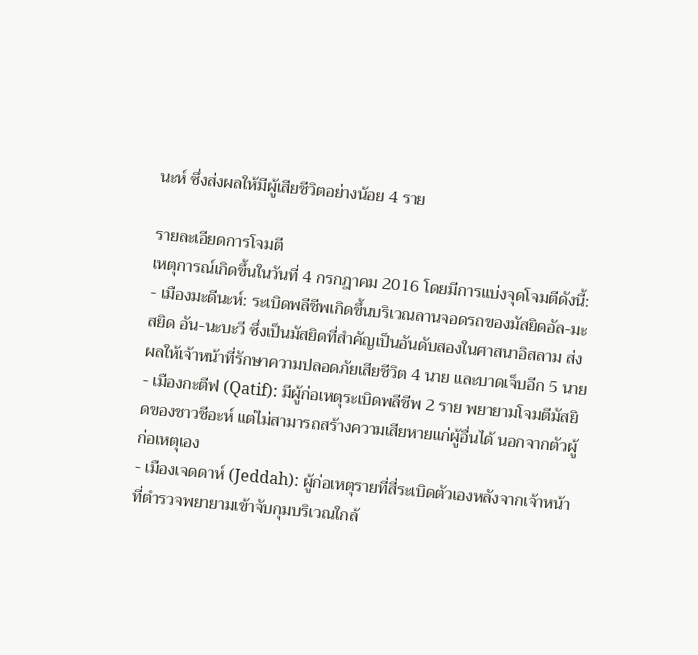นะห์ ซึ่งส่งผลให้มีผู้เสียชีวิตอย่างน้อย 4 ราย

รายละเอียดการโจมตี
เหตุการณ์เกิดขึ้นในวันที่ 4 กรกฎาคม 2016 โดยมีการแบ่งจุดโจมตีดังนี้:
- เมืองมะดีนะห์: ระเบิดพลีชีพเกิดขึ้นบริเวณลานจอดรถของมัสยิดอัล-มะสยิด อัน-นะบะวี ซึ่งเป็นมัสยิดที่สำคัญเป็นอันดับสองในศาสนาอิสลาม ส่งผลให้เจ้าหน้าที่รักษาความปลอดภัยเสียชีวิต 4 นาย และบาดเจ็บอีก 5 นาย
- เมืองกะตีฟ (Qatif): มีผู้ก่อเหตุระเบิดพลีชีพ 2 ราย พยายามโจมตีมัสยิดของชาวชีอะห์ แต่ไม่สามารถสร้างความเสียหายแก่ผู้อื่นได้ นอกจากตัวผู้ก่อเหตุเอง
- เมืองเจดดาห์ (Jeddah): ผู้ก่อเหตุรายที่สี่ระเบิดตัวเองหลังจากเจ้าหน้าที่ตำรวจพยายามเข้าจับกุมบริเวณใกล้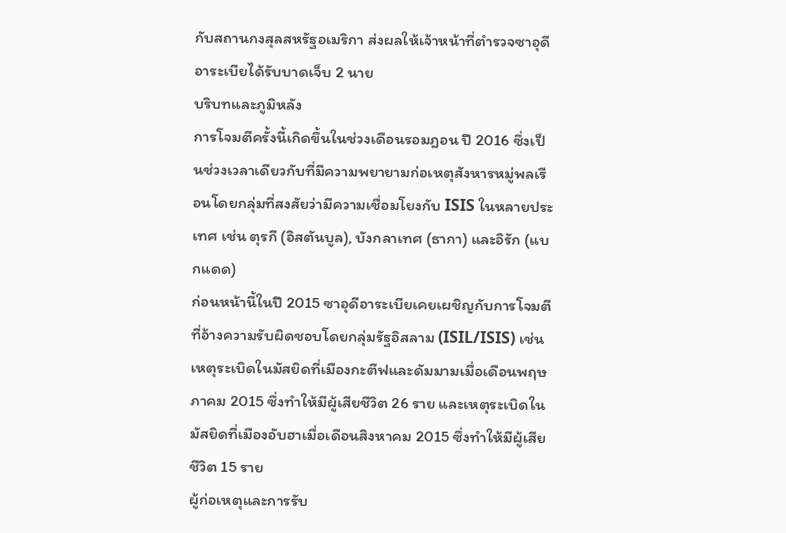กับสถานกงสุลสหรัฐอเมริกา ส่งผลให้เจ้าหน้าที่ตำรวจซาอุดีอาระเบียได้รับบาดเจ็บ 2 นาย
บริบทและภูมิหลัง
การโจมตีครั้งนี้เกิดขึ้นในช่วงเดือนรอมฎอน ปี 2016 ซึ่งเป็นช่วงเวลาเดียวกับที่มีความพยายามก่อเหตุสังหารหมู่พลเรือนโดยกลุ่มที่สงสัยว่ามีความเชื่อมโยงกับ ISIS ในหลายประเทศ เช่น ตุรกี (อิสตันบูล), บังกลาเทศ (ธากา) และอิรัก (แบกแดด)
ก่อนหน้านี้ในปี 2015 ซาอุดีอาระเบียเคยเผชิญกับการโจมตีที่อ้างความรับผิดชอบโดยกลุ่มรัฐอิสลาม (ISIL/ISIS) เช่น เหตุระเบิดในมัสยิดที่เมืองกะตีฟและดัมมามเมื่อเดือนพฤษภาคม 2015 ซึ่งทำให้มีผู้เสียชีวิต 26 ราย และเหตุระเบิดในมัสยิดที่เมืองอับฮาเมื่อเดือนสิงหาคม 2015 ซึ่งทำให้มีผู้เสียชีวิต 15 ราย
ผู้ก่อเหตุและการรับ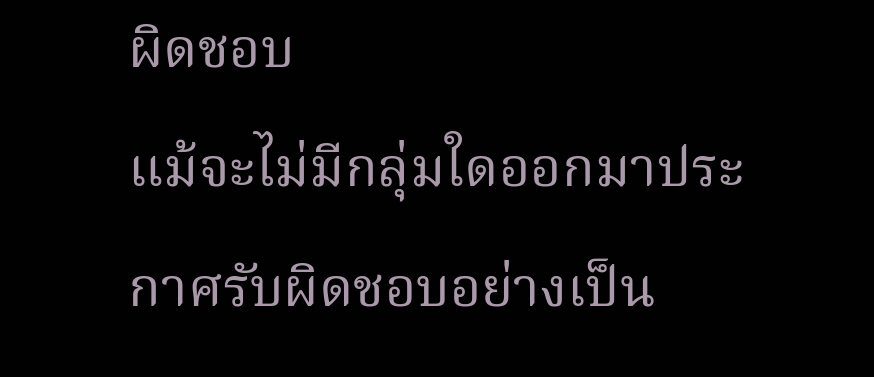ผิดชอบ
แม้จะไม่มีกลุ่มใดออกมาประกาศรับผิดชอบอย่างเป็น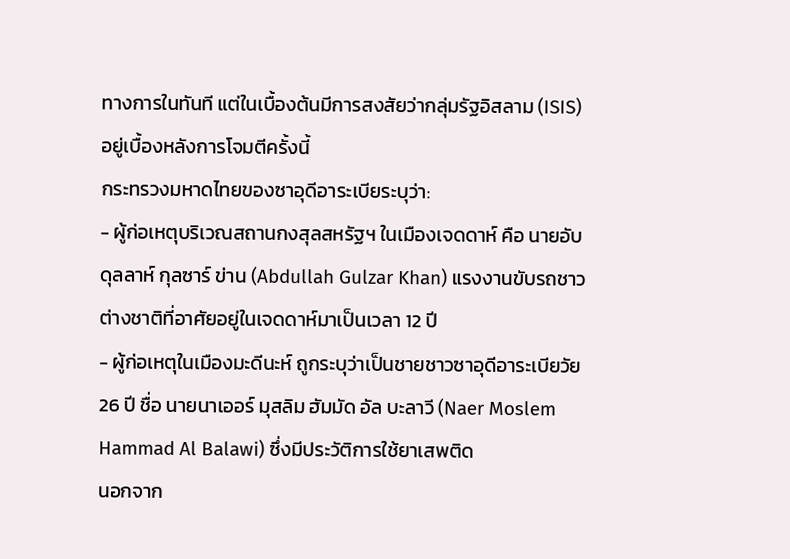ทางการในทันที แต่ในเบื้องต้นมีการสงสัยว่ากลุ่มรัฐอิสลาม (ISIS) อยู่เบื้องหลังการโจมตีครั้งนี้
กระทรวงมหาดไทยของซาอุดีอาระเบียระบุว่า:
- ผู้ก่อเหตุบริเวณสถานกงสุลสหรัฐฯ ในเมืองเจดดาห์ คือ นายอับดุลลาห์ กุลซาร์ ข่าน (Abdullah Gulzar Khan) แรงงานขับรถชาวต่างชาติที่อาศัยอยู่ในเจดดาห์มาเป็นเวลา 12 ปี
- ผู้ก่อเหตุในเมืองมะดีนะห์ ถูกระบุว่าเป็นชายชาวซาอุดีอาระเบียวัย 26 ปี ชื่อ นายนาเออร์ มุสลิม ฮัมมัด อัล บะลาวี (Naer Moslem Hammad Al Balawi) ซึ่งมีประวัติการใช้ยาเสพติด
นอกจาก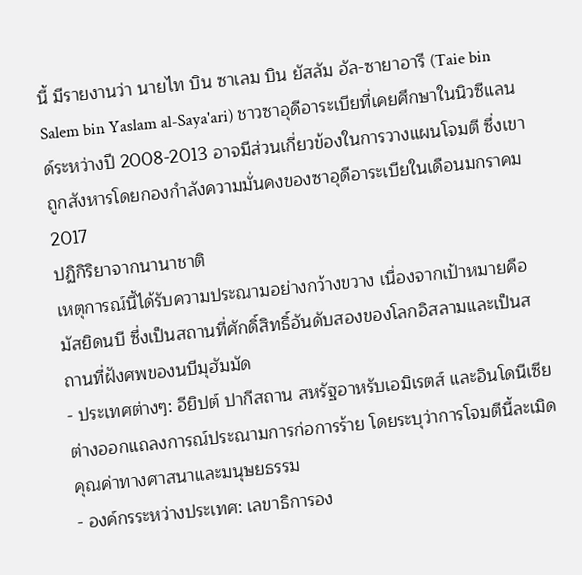นี้ มีรายงานว่า นายไท บิน ซาเลม บิน ยัสลัม อัล-ซายาอารี (Taie bin Salem bin Yaslam al-Saya'ari) ชาวซาอุดีอาระเบียที่เคยศึกษาในนิวซีแลนด์ระหว่างปี 2008-2013 อาจมีส่วนเกี่ยวข้องในการวางแผนโจมตี ซึ่งเขาถูกสังหารโดยกองกำลังความมั่นคงของซาอุดีอาระเบียในเดือนมกราคม 2017
ปฏิกิริยาจากนานาชาติ
เหตุการณ์นี้ได้รับความประณามอย่างกว้างขวาง เนื่องจากเป้าหมายคือมัสยิดนบี ซึ่งเป็นสถานที่ศักดิ์สิทธิ์อันดับสองของโลกอิสลามและเป็นสถานที่ฝังศพของนบีมุฮัมมัด
- ประเทศต่างๆ: อียิปต์ ปากีสถาน สหรัฐอาหรับเอมิเรตส์ และอินโดนีเซีย ต่างออกแถลงการณ์ประณามการก่อการร้าย โดยระบุว่าการโจมตีนี้ละเมิดคุณค่าทางศาสนาและมนุษยธรรม
- องค์กรระหว่างประเทศ: เลขาธิการอง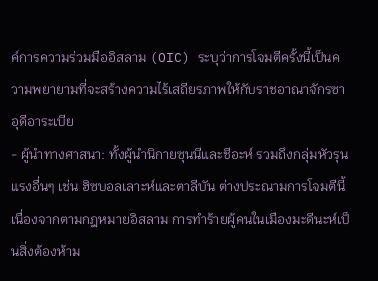ค์การความร่วมมืออิสลาม (OIC) ระบุว่าการโจมตีครั้งนี้เป็นความพยายามที่จะสร้างความไร้เสถียรภาพให้กับราชอาณาจักรซาอุดีอาระเบีย
- ผู้นำทางศาสนา: ทั้งผู้นำนิกายซุนนีและชีอะห์ รวมถึงกลุ่มหัวรุนแรงอื่นๆ เช่น ฮิซบอลเลาะห์และตาลีบัน ต่างประณามการโจมตีนี้ เนื่องจากตามกฎหมายอิสลาม การทำร้ายผู้คนในเมืองมะดีนะห์เป็นสิ่งต้องห้าม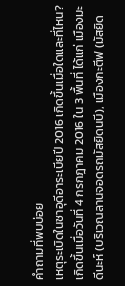คำถามที่พบบ่อย
เหตุระเบิดในซาอุดีอาระเบียปี 2016 เกิดขึ้นเมื่อใดและที่ไหน?
เกิดขึ้นเมื่อวันที่ 4 กรกฎาคม 2016 ใน 3 พื้นที่ ได้แก่ เมืองมะดีนะห์ (บริเวณลานจอดรถมัสยิดนบี), เมืองกะตีฟ (มัสยิด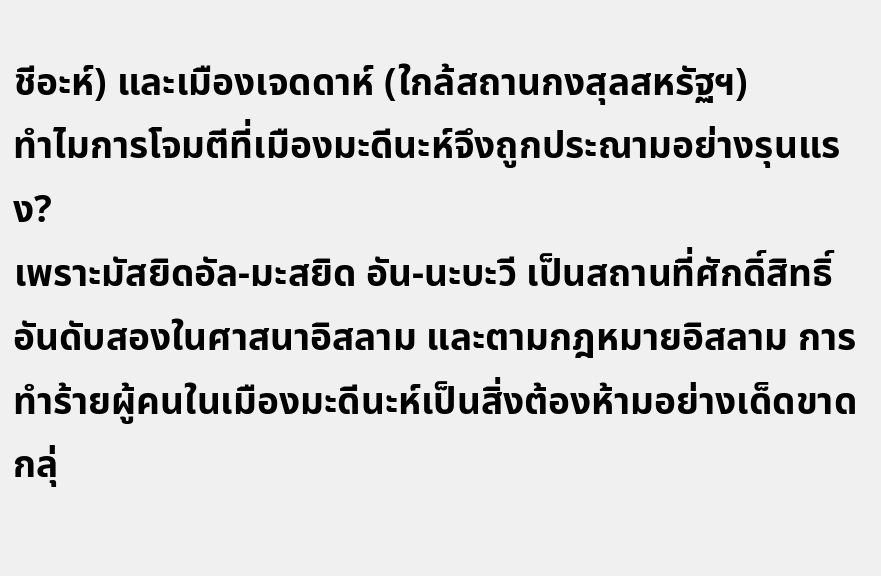ชีอะห์) และเมืองเจดดาห์ (ใกล้สถานกงสุลสหรัฐฯ)
ทำไมการโจมตีที่เมืองมะดีนะห์จึงถูกประณามอย่างรุนแรง?
เพราะมัสยิดอัล-มะสยิด อัน-นะบะวี เป็นสถานที่ศักดิ์สิทธิ์อันดับสองในศาสนาอิสลาม และตามกฎหมายอิสลาม การทำร้ายผู้คนในเมืองมะดีนะห์เป็นสิ่งต้องห้ามอย่างเด็ดขาด
กลุ่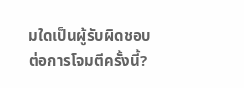มใดเป็นผู้รับผิดชอบต่อการโจมตีครั้งนี้?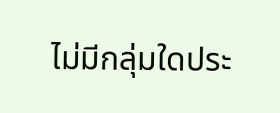ไม่มีกลุ่มใดประ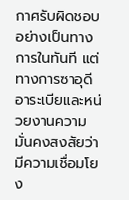กาศรับผิดชอบอย่างเป็นทางการในทันที แต่ทางการซาอุดีอาระเบียและหน่วยงานความมั่นคงสงสัยว่ามีความเชื่อมโยง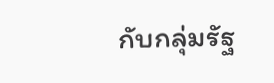กับกลุ่มรัฐ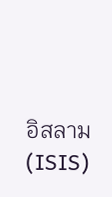อิสลาม (ISIS)